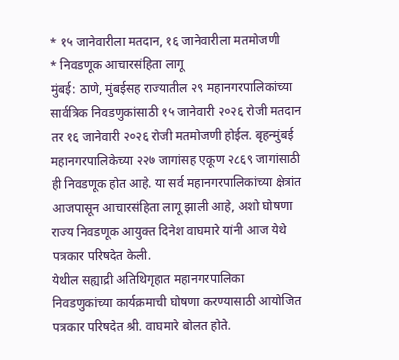* १५ जानेवारीला मतदान, १६ जानेवारीला मतमोजणी
* निवडणूक आचारसंहिता लागू
मुंबई: ठाणे, मुंबईसह राज्यातील २९ महानगरपालिकांच्या सार्वत्रिक निवडणुकांसाठी १५ जानेवारी २०२६ रोजी मतदान तर १६ जानेवारी २०२६ रोजी मतमोजणी होईल. बृहन्मुंबई महानगरपालिकेच्या २२७ जागांसह एकूण २८६९ जागांसाठी ही निवडणूक होत आहे. या सर्व महानगरपालिकांच्या क्षेत्रांत आजपासून आचारसंहिता लागू झाली आहे, अशो घोषणा राज्य निवडणूक आयुक्त दिनेश वाघमारे यांनी आज येथे पत्रकार परिषदेत केली.
येथील सह्याद्री अतिथिगृहात महानगरपालिका निवडणुकांच्या कार्यक्रमाची घोषणा करण्यासाठी आयोजित पत्रकार परिषदेत श्री. वाघमारे बोलत होते.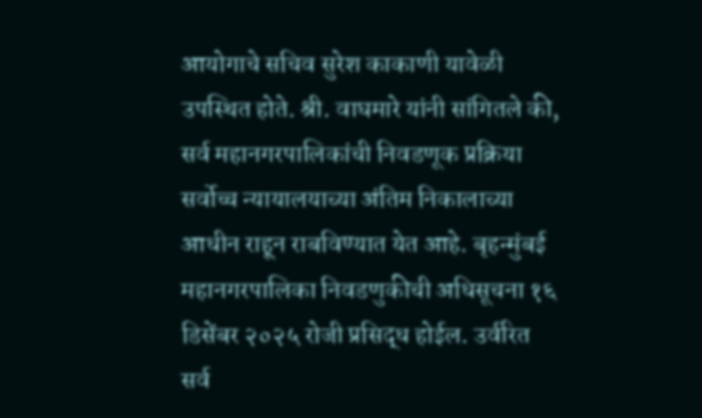आयोगाचे सचिव सुरेश काकाणी यावेळी उपस्थित होते. श्री. वाघमारे यांनी सांगितले की, सर्व महानगरपालिकांची निवडणूक प्रक्रिया सर्वोच्च न्यायालयाच्या अंतिम निकालाच्या आधीन राहून राबविण्यात येत आहे. बृहन्मुंबई महानगरपालिका निवडणुकीची अधिसूचना १६ डिसेंबर २०२५ रोजी प्रसिद्ध होईल. उर्वरित सर्व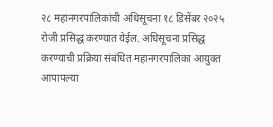२८ महानगरपालिकांची अधिसूचना १८ डिसेंबर २०२५ रोजी प्रसिद्ध करण्यात येईल. अधिसूचना प्रसिद्ध करण्याची प्रक्रिया संबंधित महानगरपालिका आयुक्त आपापल्या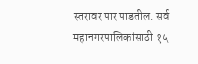स्तरावर पार पाडतील. सर्व महानगरपालिकांसाठी १५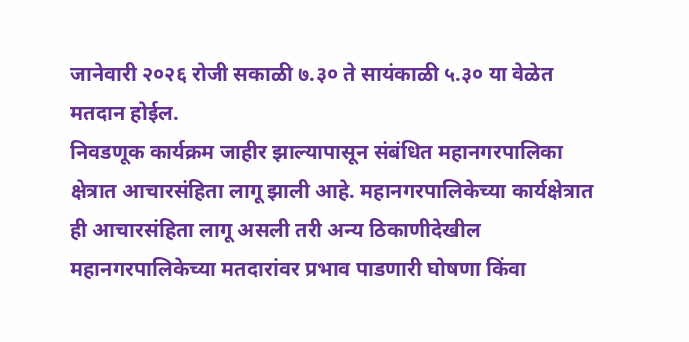जानेवारी २०२६ रोजी सकाळी ७.३० ते सायंकाळी ५.३० या वेळेत मतदान होईल.
निवडणूक कार्यक्रम जाहीर झाल्यापासून संबंधित महानगरपालिका क्षेत्रात आचारसंहिता लागू झाली आहे. महानगरपालिकेच्या कार्यक्षेत्रात ही आचारसंहिता लागू असली तरी अन्य ठिकाणीदेखील महानगरपालिकेच्या मतदारांवर प्रभाव पाडणारी घोषणा किंवा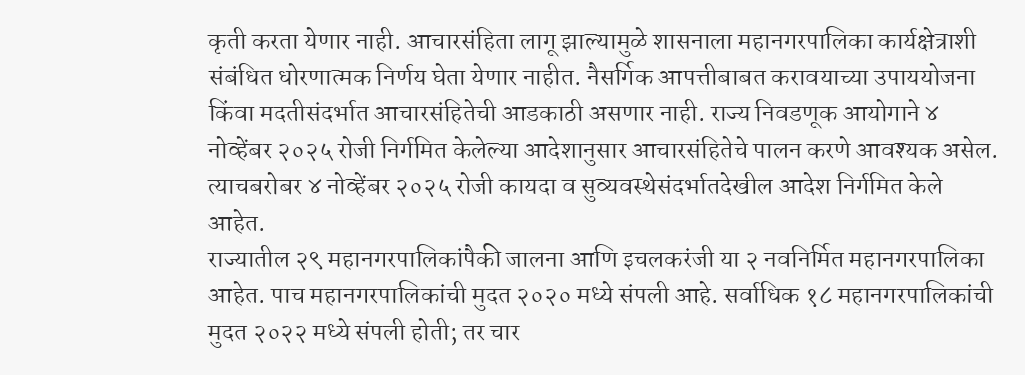कृती करता येणार नाही. आचारसंहिता लागू झाल्यामुळे शासनाला महानगरपालिका कार्यक्षेत्राशी संबंधित धोरणात्मक निर्णय घेता येणार नाहीत. नैसर्गिक आपत्तीबाबत करावयाच्या उपाययोजना किंवा मदतीसंदर्भात आचारसंहितेची आडकाठी असणार नाही. राज्य निवडणूक आयोगाने ४ नोव्हेंबर २०२५ रोजी निर्गमित केलेल्या आदेशानुसार आचारसंहितेचे पालन करणे आवश्यक असेल. त्याचबरोबर ४ नोव्हेंबर २०२५ रोजी कायदा व सुव्यवस्थेसंदर्भातदेखील आदेश निर्गमित केले आहेत.
राज्यातील २९ महानगरपालिकांपैकी जालना आणि इचलकरंजी या २ नवनिर्मित महानगरपालिका आहेत. पाच महानगरपालिकांची मुदत २०२० मध्ये संपली आहे. सर्वाधिक १८ महानगरपालिकांची मुदत २०२२ मध्ये संपली होती; तर चार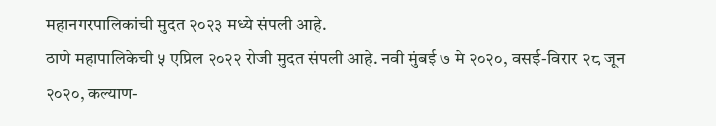महानगरपालिकांची मुदत २०२३ मध्ये संपली आहे.
ठाणे महापालिकेची ५ एप्रिल २०२२ रोजी मुदत संपली आहे. नवी मुंबई ७ मे २०२०, वसई-विरार २८ जून २०२०, कल्याण-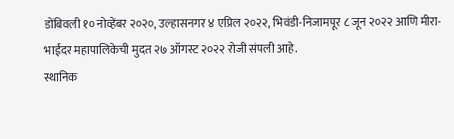डोंबिवली १० नोव्हेंबर २०२०, उल्हासनगर ४ एप्रिल २०२२, भिवंडी-निजामपूर ८ जून २०२२ आणि मीरा-भाईंदर महापालिकेची मुदत २७ ऑगस्ट २०२२ रोजी संपली आहे.
स्थानिक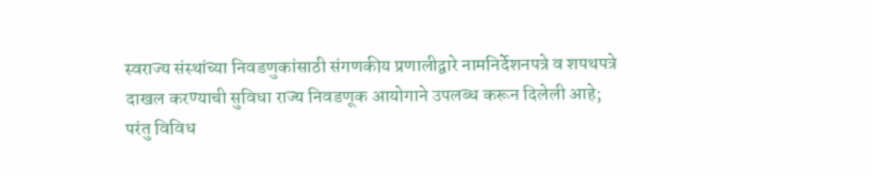स्वराज्य संस्थांच्या निवडणुकांसाठी संगणकीय प्रणालीद्वारे नामनिर्देशनपत्रे व शपथपत्रे दाखल करण्याची सुविधा राज्य निवडणूक आयोगाने उपलब्ध करून दिलेली आहे; परंतु विविध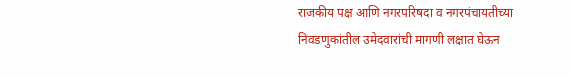राजकीय पक्ष आणि नगरपरिषदा व नगरपंचायतीच्या निवडणुकांतील उमेदवारांची मागणी लक्षात घेऊन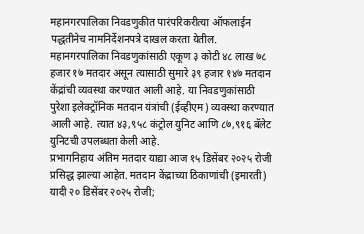महानगरपालिका निवडणुकीत पारंपरिकरीत्या ऑफलाईन पद्धतीनेच नामनिर्देशनपत्रे दाखल करता येतील. महानगरपालिका निवडणुकांसाठी एकूण ३ कोटी ४८ लाख ७८ हजार १७ मतदार असून त्यासाठी सुमारे ३९ हजार १४७ मतदान केंद्रांची व्यवस्था करण्यात आली आहे. या निवडणुकांसाठी पुरेशा इलेक्ट्रॉनिक मतदान यंत्रांची (ईव्हीएम) व्यवस्था करण्यात आली आहे. त्यात ४३,९५८ कंट्रोल युनिट आणि ८७,९१६ बॅलेट युनिटची उपलब्धता केली आहे.
प्रभागनिहाय अंतिम मतदार याद्या आज १५ डिसेंबर २०२५ रोजी प्रसिद्ध झाल्या आहेत. मतदान केंद्राच्या ठिकाणांची (इमारती) यादी २० डिसेंबर २०२५ रोजी;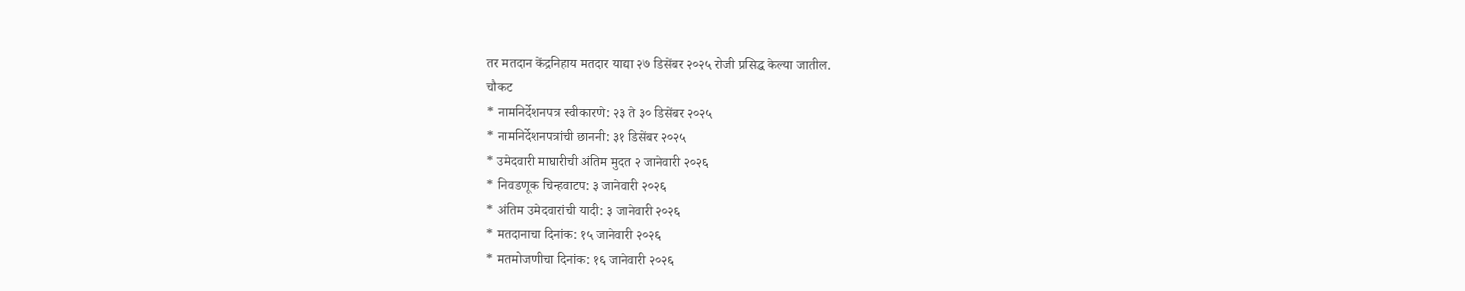तर मतदान केंद्रनिहाय मतदार याद्या २७ डिसेंबर २०२५ रोजी प्रसिद्ध केल्या जातील.
चौकट
* नामनिर्देशनपत्र स्वीकारणे: २३ ते ३० डिसेंबर २०२५
* नामनिर्देशनपत्रांची छाननी: ३१ डिसेंबर २०२५
* उमेदवारी माघारीची अंतिम मुदत २ जानेवारी २०२६
* निवडणूक चिन्हवाटप: ३ जानेवारी २०२६
* अंतिम उमेदवारांची यादी: ३ जानेवारी २०२६
* मतदानाचा दिनांक: १५ जानेवारी २०२६
* मतमोजणीचा दिनांक: १६ जानेवारी २०२६